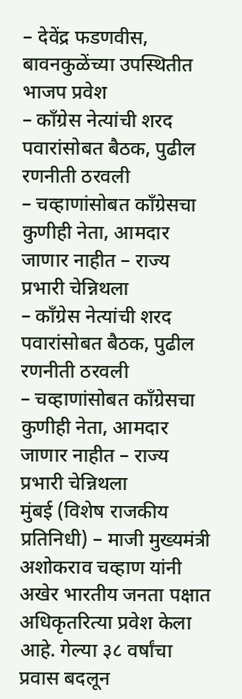– देवेंद्र फडणवीस, बावनकुळेंच्या उपस्थितीत भाजप प्रवेश
– काँग्रेस नेत्यांची शरद पवारांसोबत बैठक, पुढील रणनीती ठरवली
– चव्हाणांसोबत काँग्रेसचा कुणीही नेता, आमदार जाणार नाहीत – राज्य प्रभारी चेन्निथला
– काँग्रेस नेत्यांची शरद पवारांसोबत बैठक, पुढील रणनीती ठरवली
– चव्हाणांसोबत काँग्रेसचा कुणीही नेता, आमदार जाणार नाहीत – राज्य प्रभारी चेन्निथला
मुंबई (विशेष राजकीय प्रतिनिधी) – माजी मुख्यमंत्री अशोकराव चव्हाण यांनी अखेर भारतीय जनता पक्षात अधिकृतरित्या प्रवेश केला आहे. गेल्या ३८ वर्षांचा प्रवास बदलून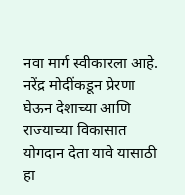नवा मार्ग स्वीकारला आहे. नरेंद्र मोदींकडून प्रेरणा घेऊन देशाच्या आणि राज्याच्या विकासात योगदान देता यावे यासाठी हा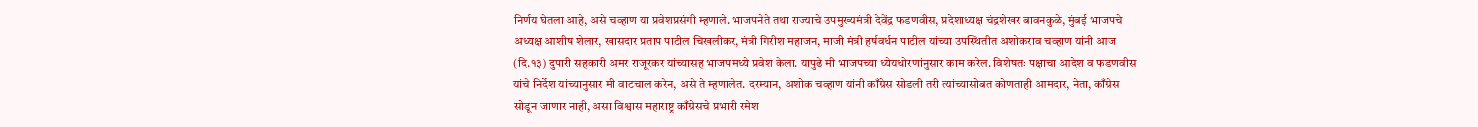निर्णय घेतला आहे, असे चव्हाण या प्रवेशप्रसंगी म्हणाले. भाजपनेते तथा राज्याचे उपमुख्यमंत्री देवेंद्र फडणवीस, प्रदेशाध्यक्ष चंद्रशेखर बावनकुळे, मुंबई भाजपचे अध्यक्ष आशीष शेलार, खासदार प्रताप पाटील चिखलीकर, मंत्री गिरीश महाजन, माजी मंत्री हर्षवर्धन पाटील यांच्या उपस्थितीत अशोकराव चव्हाण यांनी आज (दि.१३) दुपारी सहकारी अमर राजूरकर यांच्यासह भाजपमध्ये प्रवेश केला. यापुढे मी भाजपच्या ध्येयधोरणांनुसार काम करेल. विशेषतः पक्षाचा आदेश व फडणवीस यांचे निर्देश यांच्यानुसार मी वाटचाल करेन, असे ते म्हणालेत. दरम्यान, अशोक चव्हाण यांनी काँग्रेस सोडली तरी त्यांच्यासोबत कोणताही आमदार, नेता, काँग्रेस सोडून जाणार नाही, असा विश्वास महाराष्ट्र काँग्रेसचे प्रभारी रमेश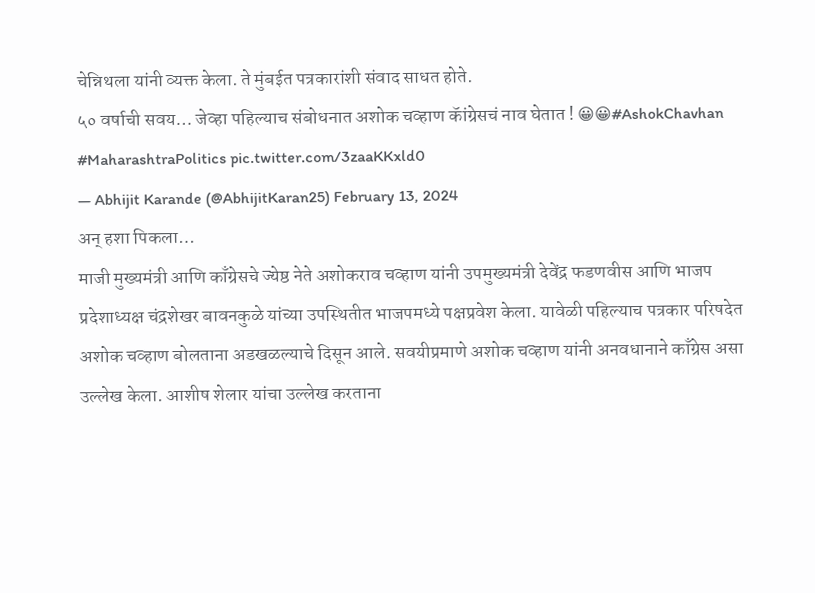चेन्निथला यांनी व्यक्त केला. ते मुंबईत पत्रकारांशी संवाद साधत होते.
५० वर्षाची सवय… जेव्हा पहिल्याच संबोधनात अशोक चव्हाण कॅांग्रेसचं नाव घेतात ! 😀😀#AshokChavhan #MaharashtraPolitics pic.twitter.com/3zaaKKxld0
— Abhijit Karande (@AbhijitKaran25) February 13, 2024
अन् हशा पिकला…
माजी मुख्यमंत्री आणि काँग्रेसचे ज्येष्ठ नेते अशोकराव चव्हाण यांनी उपमुख्यमंत्री देवेंद्र फडणवीस आणि भाजप प्रदेशाध्यक्ष चंद्रशेखर बावनकुळे यांच्या उपस्थितीत भाजपमध्ये पक्षप्रवेश केला. यावेळी पहिल्याच पत्रकार परिषदेत अशोक चव्हाण बोलताना अडखळल्याचे दिसून आले. सवयीप्रमाणे अशोक चव्हाण यांनी अनवधानाने काँग्रेस असा उल्लेख केला. आशीष शेलार यांचा उल्लेख करताना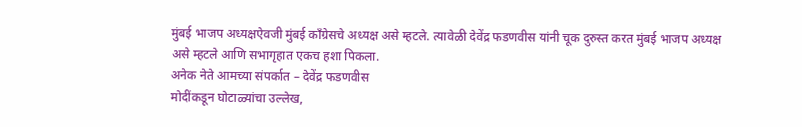मुंबई भाजप अध्यक्षऐवजी मुंबई काँग्रेसचे अध्यक्ष असे म्हटले. त्यावेळी देवेंद्र फडणवीस यांनी चूक दुरुस्त करत मुंबई भाजप अध्यक्ष असे म्हटले आणि सभागृहात एकच हशा पिकला.
अनेक नेते आमच्या संपर्कात – देवेंद्र फडणवीस
मोदींकडून घोटाळ्यांचा उल्लेख,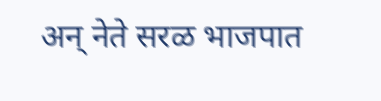अन् नेते सरळ भाजपात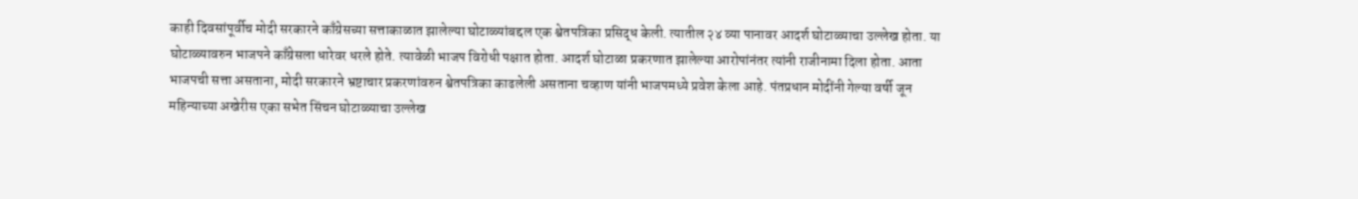काही दिवसांपूर्वीच मोदी सरकारने काँग्रेसच्या सत्ताकाळात झालेल्या घोटाळ्यांबद्दल एक श्वेतपत्रिका प्रसिद्ध केली. त्यातील २४ व्या पानावर आदर्श घोटाळ्याचा उल्लेख होता. या घोटाळ्यावरुन भाजपने काँग्रेसला धारेवर धरले होते. त्यावेळी भाजप विरोधी पक्षात होता. आदर्श घोटाळा प्रकरणात झालेल्या आरोपांनंतर त्यांनी राजीनामा दिला होता. आता भाजपची सत्ता असताना, मोदी सरकारने भ्रष्टाचार प्रकरणांवरुन श्वेतपत्रिका काढलेली असताना चव्हाण यांनी भाजपमध्ये प्रवेश केला आहे. पंतप्रधान मोदींनी गेल्या वर्षी जून महिन्याच्या अखेरीस एका सभेत सिंचन घोटाळ्याचा उल्लेख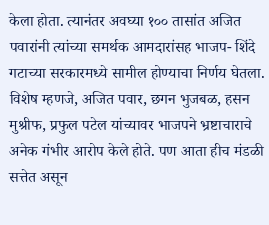केला होता. त्यानंतर अवघ्या १०० तासांत अजित पवारांनी त्यांच्या समर्थक आमदारांसह भाजप- शिंदे गटाच्या सरकारमध्ये सामील होण्याचा निर्णय घेतला. विशेष म्हणजे, अजित पवार, छगन भुजबळ, हसन मुश्रीफ, प्रफुल पटेल यांच्यावर भाजपने भ्रष्टाचाराचे अनेक गंभीर आरोप केले होते. पण आता हीच मंडळी सत्तेत असून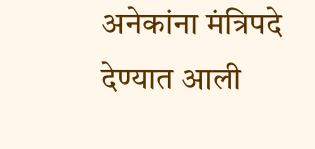अनेकांना मंत्रिपदे देण्यात आली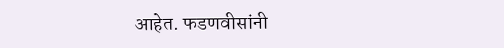आहेत. फडणवीसांनी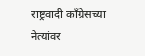राष्ट्रवादी काँग्रेसच्या नेत्यांवर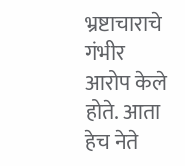भ्रष्टाचाराचे गंभीर आरोप केले होते. आता हेच नेते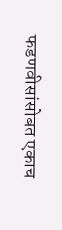फडणवीसांसोबत एकाच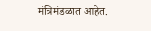मंत्रिमंडळात आहेत.